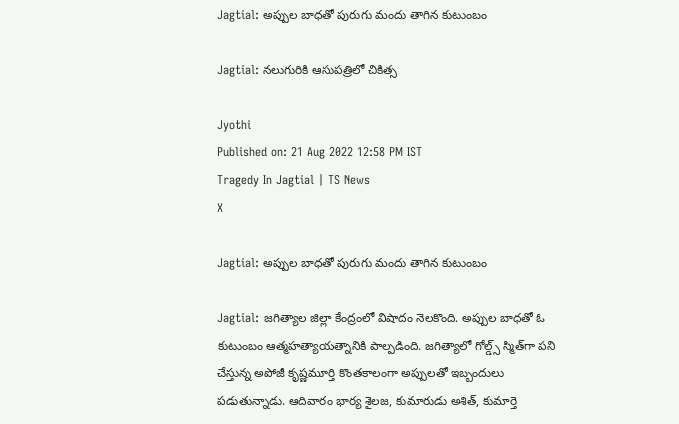Jagtial: అప్పుల బాధతో పురుగు మందు తాగిన కుటుంబం

Jagtial: నలుగురికి ఆసుపత్రిలో చికిత్స

Jyothi
Published on: 21 Aug 2022 12:58 PM IST
Tragedy In Jagtial | TS News
X

Jagtial: అప్పుల బాధతో పురుగు మందు తాగిన కుటుంబం

Jagtial: జగిత్యాల జిల్లా కేంద్రంలో విషాదం నెలకొంది. అప్పుల బాధతో ఓ కుటుంబం ఆత్మహత్యాయత్నానికి పాల్పడింది. జగిత్యాలో గోల్డ్స్ స్మిత్‌గా పని చేస్తున్న అపోజీ కృష్ణమూర్తి కొంతకాలంగా అప్పులతో ఇబ్బందులు పడుతున్నాడు. ఆదివారం భార్య శైలజ, కుమారుడు అశిత్‌, కుమార్తె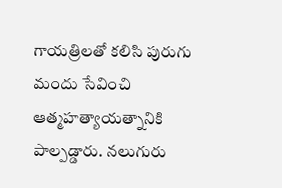గాయత్రిలతో కలిసి పురుగు మందు సేవించి ఆత్మహత్యాయత్నానికి పాల్పడ్డారు. నలుగురు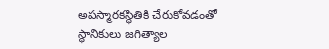అపస్మారకస్థితికి చేరుకోవడంతో స్థానికులు జగిత్యాల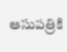ఆసుపత్రికి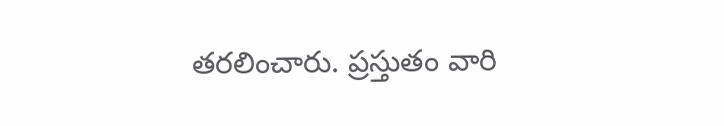తరలించారు. ప్రస్తుతం వారి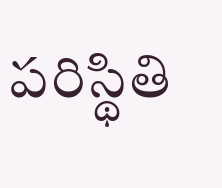పరిస్థితి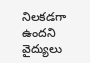నిలకడగా ఉందని వైద్యులు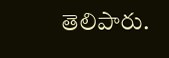తెలిపారు.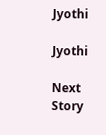Jyothi

Jyothi

Next Story